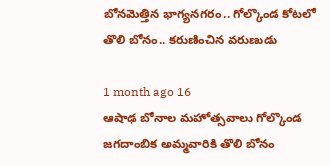బోనమెత్తిన భాగ్యనగరం.. గోల్కొండ కోటలో తొలి బోనం.. కరుణించిన వరుణుడు

1 month ago 16
ఆషాఢ బోనాల మహోత్సవాలు గోల్కొండ జగదాంబిక అమ్మవారికి తొలి బోనం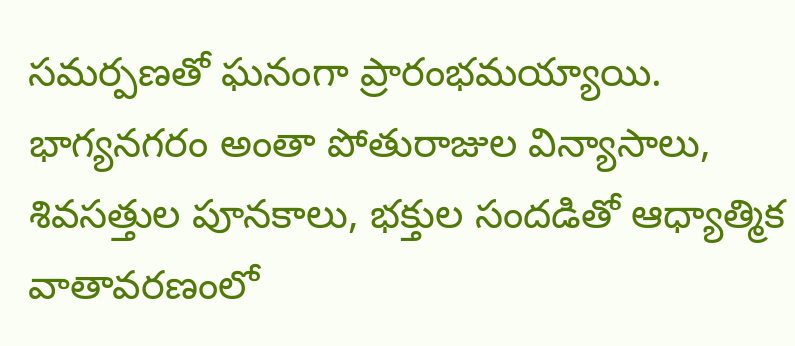సమర్పణతో ఘనంగా ప్రారంభమయ్యాయి. భాగ్యనగరం అంతా పోతురాజుల విన్యాసాలు, శివసత్తుల పూనకాలు, భక్తుల సందడితో ఆధ్యాత్మిక వాతావరణంలో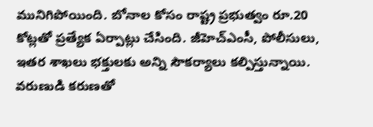మునిగిపోయింది. బోనాల కోసం రాష్ట్ర ప్రభుత్వం రూ.20 కోట్లతో ప్రత్యేక ఏర్పాట్లు చేసింది. జీహెచ్‌ఎంసీ, పోలీసులు, ఇతర శాఖలు భక్తులకు అన్ని సౌకర్యాలు కల్పిస్తున్నాయి. వరుణుడి కరుణతో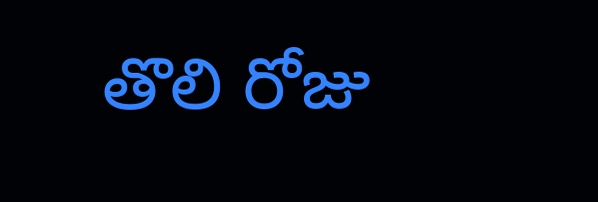తొలి రోజు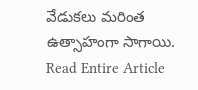వేడుకలు మరింత ఉత్సాహంగా సాగాయి.
Read Entire Article